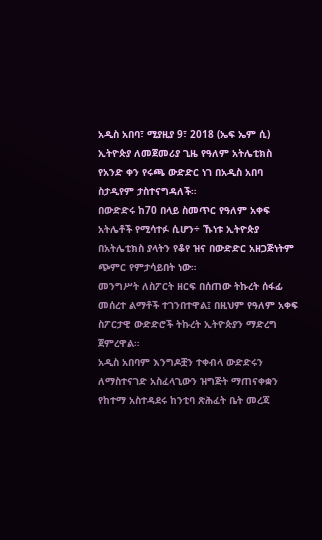አዲስ አበባ፣ ሚያዚያ 9፣ 2018 (ኤፍ ኤም ሲ) ኢትዮጵያ ለመጀመሪያ ጊዜ የዓለም አትሌቲክስ የአንድ ቀን የሩጫ ውድድር ነገ በአዲስ አበባ ስታዲየም ታስተናግዳለች።
በውድድሩ ከ70 በላይ ስመጥር የዓለም አቀፍ አትሌቶች የሚሳተፉ ሲሆን÷ ኹነቱ ኢትዮጵያ በአትሌቲክስ ያላትን የቆየ ዝና በውድድር አዘጋጅነትም ጭምር የምታሳይበት ነው።
መንግሥት ለስፖርት ዘርፍ በሰጠው ትኩረት ሰፋፊ መሰረተ ልማቶች ተገንበተዋል፤ በዚህም የዓለም አቀፍ ስፖርታዊ ውድድሮች ትኩረት ኢትዮጵያን ማድረግ ጀምረዋል።
አዲስ አበባም እንግዶቿን ተቀብላ ውድድሩን ለማስተናገድ አስፈላጊውን ዝግጅት ማጠናቀቋን የከተማ አስተዳደሩ ከንቲባ ጽሕፈት ቤት መረጃ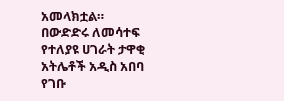አመላክቷል።
በውድድሩ ለመሳተፍ የተለያዩ ሀገራት ታዋቂ አትሌቶች አዲስ አበባ የገቡ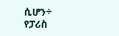ሲሆን÷ የፓሪስ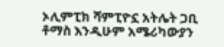ኦሊምፒክ ሻምፒዮኗ አትሌት ጋቢ ቶማስ እንዲሁም አሜሪካውያን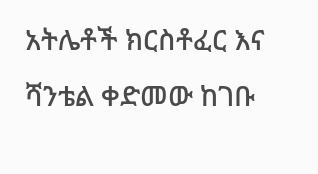አትሌቶች ክርስቶፈር እና ሻንቴል ቀድመው ከገቡ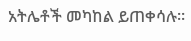አትሌቶች መካከል ይጠቀሳሉ።